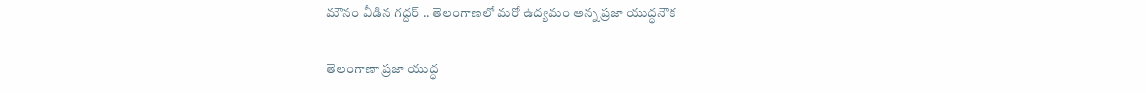మౌనం వీడిన గద్దర్ .. తెలంగాణలో మరో ఉద్యమం అన్న ప్రజా యుద్ధనౌక

తెలంగాణా ప్రజా యుద్ధ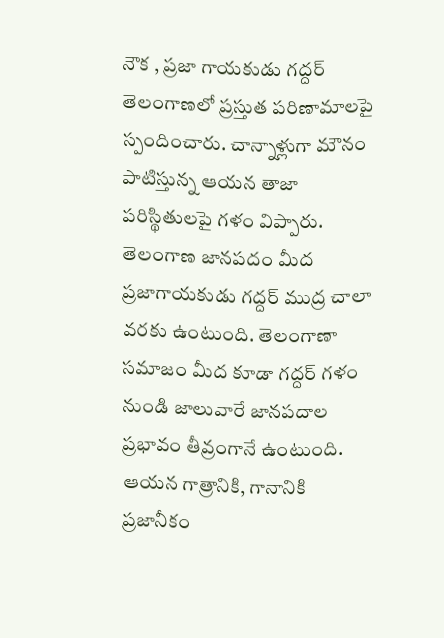నౌక , ప్రజా గాయకుడు గద్దర్ తెలంగాణలో ప్రస్తుత పరిణామాలపై స్పందించారు. చాన్నాళ్లుగా మౌనం పాటిస్తున్న ఆయన తాజా పరిస్థితులపై గళం విప్పారు. తెలంగాణ జాన‌ప‌దం మీద ప్ర‌జాగాయ‌కుడు గ‌ద్ద‌ర్ ముద్ర చాలా వ‌ర‌కు ఉంటుంది. తెలంగాణా స‌మాజం మీద కూడా గ‌ద్ద‌ర్ గ‌ళం నుండి జాలువారే జానపదాల ప్రభావం తీవ్రంగానే ఉంటుంది. ఆయన గాత్రానికి, గానానికి ప్ర‌జానీకం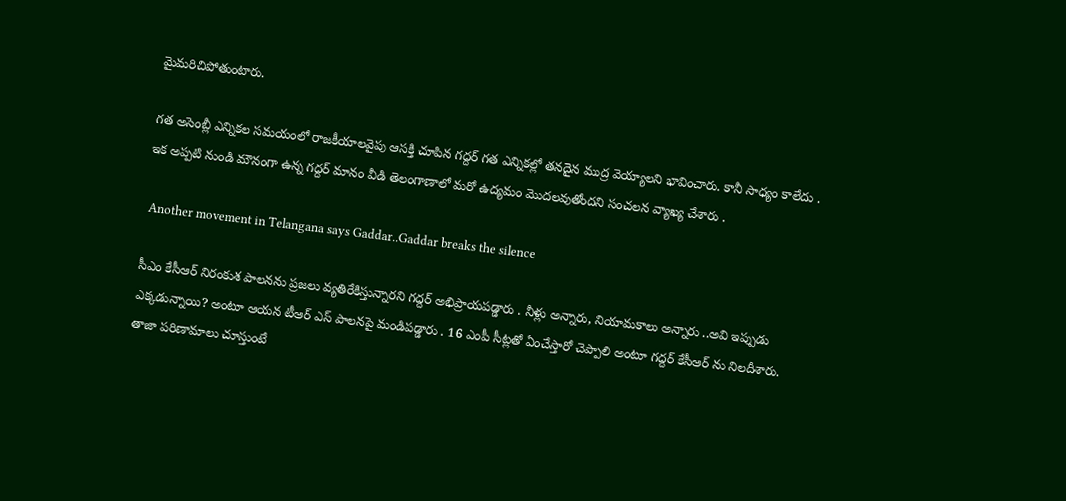మైమ‌రిచిపోతుంటారు.

గత అసెంబ్లీ ఎన్నికల సమయంలో రాజకీయాలవైపు ఆసక్తి చూపిన గద్దర్ గత ఎన్నికల్లో తనదైన ముద్ర వెయ్యాలని భావించారు. కానీ సాధ్యం కాలేదు . ఇక అప్పటి నుండి మౌనంగా ఉన్న గద్దర్ మానం వీడి తెలంగాణాలో మరో ఉద్యమం మొదలవుతోందని సంచలన వ్యాఖ్య చేశారు .

 Another movement in Telangana says Gaddar..Gaddar breaks the silence

సీఎం కేసీఆర్ నిరంకుశ పాలనను ప్రజలు వ్యతిరేకిస్తున్నారని గద్దర్ అభిప్రాయపడ్డారు . నీళ్లు అన్నారు, నియామకాలు అన్నారు ..అవి ఇప్పుడు ఎక్కడున్నాయి? అంటూ ఆయన టీఆర్ ఎస్ పాలనపై మండిపడ్డారు . 16 ఎంపీ సీట్లతో ఏంచేస్తారో చెప్పాలి అంటూ గద్దర్ కేసీఆర్ ను నిలదీశారు. తాజా పరిణామాలు చూస్తుంటే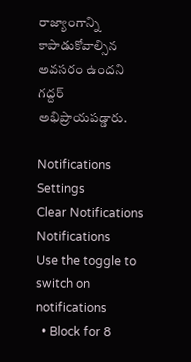రాజ్యాంగాన్ని కాపాడుకోవాల్సిన అవసరం ఉందని గద్దర్ అభిప్రాయపడ్డారు.

Notifications
Settings
Clear Notifications
Notifications
Use the toggle to switch on notifications
  • Block for 8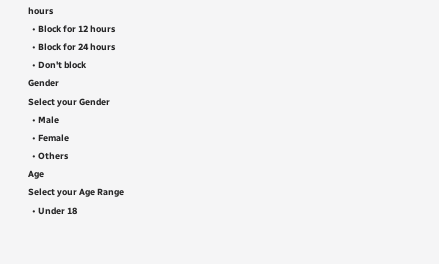hours
  • Block for 12 hours
  • Block for 24 hours
  • Don't block
Gender
Select your Gender
  • Male
  • Female
  • Others
Age
Select your Age Range
  • Under 18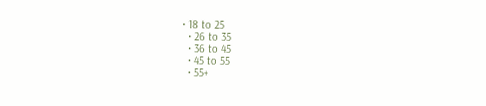• 18 to 25
  • 26 to 35
  • 36 to 45
  • 45 to 55
  • 55+